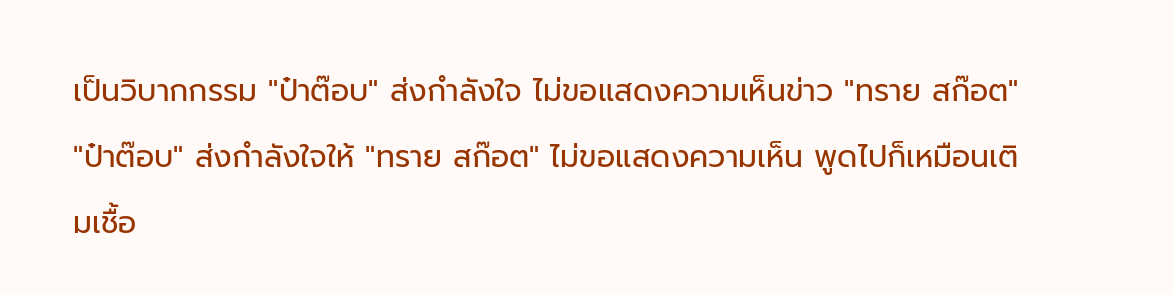เป็นวิบากกรรม "ป๋าต๊อบ" ส่งกำลังใจ ไม่ขอแสดงความเห็นข่าว "ทราย สก๊อต"
"ป๋าต๊อบ" ส่งกำลังใจให้ "ทราย สก๊อต" ไม่ขอแสดงความเห็น พูดไปก็เหมือนเติมเชื้อ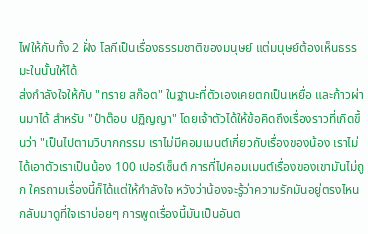ไฟให้กับทั้ง 2 ฝั่ง โลกีเป็นเรื่องธรรมชาติของมนุษย์ แต่มนุษย์ต้องเห็นธรรมะในนั้นให้ได้
ส่งกำลังใจให้กับ "ทราย สก๊อต" ในฐานะที่ตัวเองเคยตกเป็นเหยื่อ และก้าวผ่านมาได้ สำหรับ "ป๋าต๊อบ ปฏิญญา" โดยเจ้าตัวได้ให้ข้อคิดถึงเรื่องราวที่เกิดขึ้นว่า "เป็นไปตามวิบากกรรม เราไม่มีคอมเมนต์เกี่ยวกับเรื่องของน้อง เราไม่ได้เอาตัวเราเป็นน้อง 100 เปอร์เซ็นต์ การที่ไปคอมเมนต์เรื่องของเขามันไม่ถูก ใครถามเรื่องนี้ก็ได้แต่ให้กำลังใจ หวังว่าน้องจะรู้ว่าความรักมันอยู่ตรงไหน กลับมาดูที่ใจเราบ่อยๆ การพูดเรื่องนี้มันเป็นอันต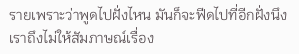รายเพราะว่าพูดไปฝั่งไหน มันก็จะฟีดไปที่อีกฝั่งนึง เราถึงไม่ให้สัมภาษณ์เรื่อง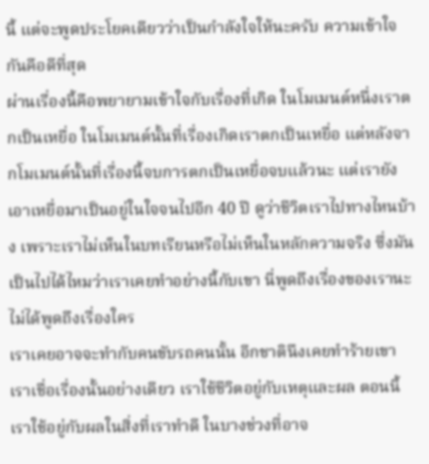นี้ แต่จะพูดประโยคเดียวว่าเป็นกำลังใจให้นะครับ ความเข้าใจกันคือดีที่สุด
ผ่านเรื่องนี้คือพยายามเข้าใจกับเรื่องที่เกิด ในโมเมนต์หนึ่งเราตกเป็นเหยื่อ ในโมเมนต์นั้นที่เรื่องเกิดเราตกเป็นเหยื่อ แต่หลังจากโมเมนต์นั้นที่เรื่องนี้จบการตกเป็นเหยื่อจบแล้วนะ แต่เรายังเอาเหยื่อมาเป็นอยู่ในใจจนไปอีก 40 ปี ดูว่าชีวิตเราไปทางไหนบ้าง เพราะเราไม่เห็นในบทเรียนหรือไม่เห็นในหลักความจริง ซึ่งมันเป็นไปได้ไหมว่าเราเคยทำอย่างนี้กับเขา นี่พูดถึงเรื่องของเรานะไม่ได้พูดถึงเรื่องใคร
เราเคยอาจจะทำกับคนขับรถคนนั้น อีกชาตินึงเคยทำร้ายเขา เราเชื่อเรื่องนั้นอย่างเดียว เราใช้ชีวิตอยู่กับเหตุและผล ตอนนี้เราใช้อยู่กับผลในสิ่งที่เราทำดี ในบางช่วงที่อาจ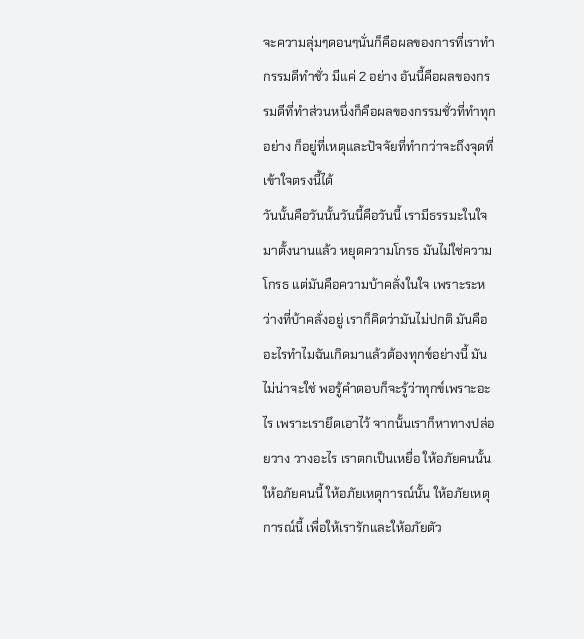จะความลุ่มๆดอนๆนั่นก็คือผลของการที่เราทำกรรมดีทำชั่ว มีแค่ 2 อย่าง อันนี้คือผลของกรรมดีที่ทำส่วนหนึ่งก็คือผลของกรรมชั่วที่ทำทุกอย่าง ก็อยู่ที่เหตุและปัจจัยที่ทำกว่าจะถึงจุดที่เข้าใจตรงนี้ได้
วันนั้นคือวันนั้นวันนี้คือวันนี้ เรามีธรรมะในใจมาตั้งนานแล้ว หยุดความโกรธ มันไม่ใช่ความโกรธ แต่มันคือความบ้าคลั่งในใจ เพราะระหว่างที่บ้าคลั่งอยู่ เราก็คิดว่ามันไม่ปกติ มันคืออะไรทำไมฉันเกิดมาแล้วต้องทุกข์อย่างนี้ มันไม่น่าจะใช่ พอรู้คำตอบก็จะรู้ว่าทุกข์เพราะอะไร เพราะเรายึดเอาไว้ จากนั้นเราก็หาทางปล่อยวาง วางอะไร เราตกเป็นเหยื่อ ให้อภัยคนนั้น ให้อภัยคนนี้ ให้อภัยเหตุการณ์นั้น ให้อภัยเหตุการณ์นี้ เพื่อให้เรารักและให้อภัยตัว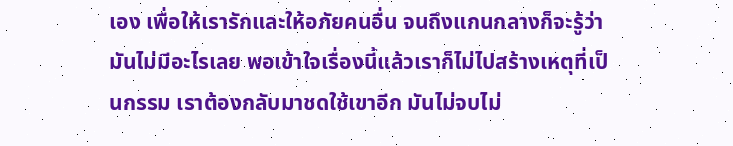เอง เพื่อให้เรารักและให้อภัยคนอื่น จนถึงแกนกลางก็จะรู้ว่ามันไม่มีอะไรเลย พอเข้าใจเรื่องนี้แล้วเราก็ไม่ไปสร้างเหตุที่เป็นกรรม เราต้องกลับมาชดใช้เขาอีก มันไม่จบไม่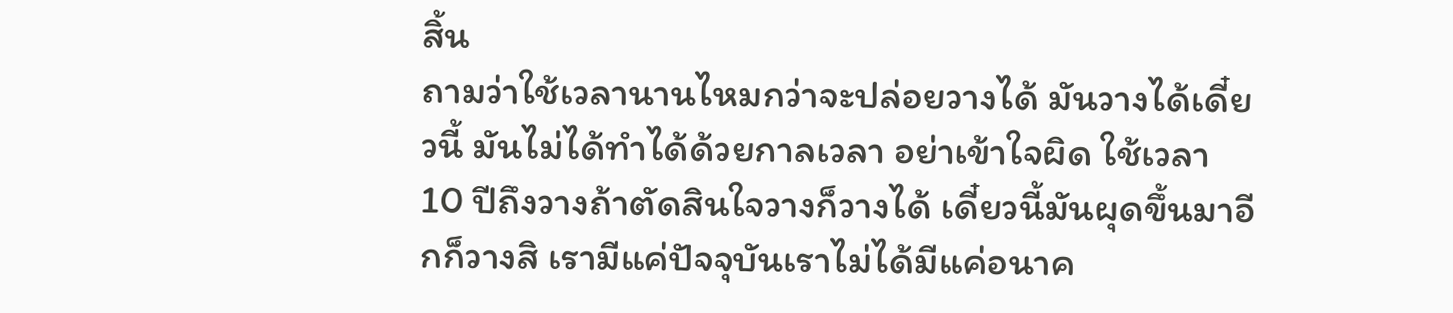สิ้น
ถามว่าใช้เวลานานไหมกว่าจะปล่อยวางได้ มันวางได้เดี๋ยวนี้ มันไม่ได้ทำได้ด้วยกาลเวลา อย่าเข้าใจผิด ใช้เวลา 10 ปีถึงวางถ้าตัดสินใจวางก็วางได้ เดี๋ยวนี้มันผุดขึ้นมาอีกก็วางสิ เรามีแค่ปัจจุบันเราไม่ได้มีแค่อนาค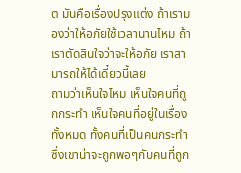ต มันคือเรื่องปรุงแต่ง ถ้าเรามองว่าให้อภัยใช้เวลานานไหม ถ้าเราตัดสินใจว่าจะให้อภัย เราสามารถให้ได้เดี๋ยวนี้เลย
ถามว่าเห็นใจไหม เห็นใจคนที่ถูกกระทำ เห็นใจคนที่อยู่ในเรื่องทั้งหมด ทั้งคนที่เป็นคนกระทำ ซึ่งเขาน่าจะถูกพอๆกับคนที่ถูก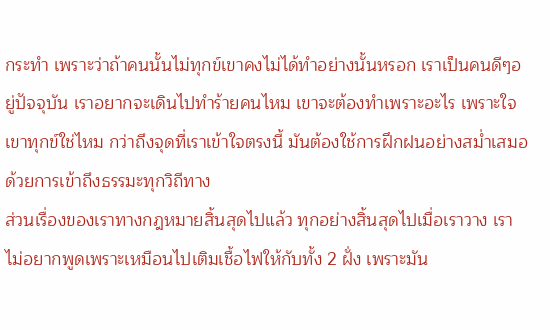กระทำ เพราะว่าถ้าคนนั้นไม่ทุกข์เขาคงไม่ได้ทำอย่างนั้นหรอก เราเป็นคนดีๆอยู่ปัจจุบัน เราอยากจะเดินไปทำร้ายคนไหม เขาจะต้องทำเพราะอะไร เพราะใจเขาทุกข์ใช่ไหม กว่าถึงจุดที่เราเข้าใจตรงนี้ มันต้องใช้การฝึกฝนอย่างสม่ำเสมอ ด้วยการเข้าถึงธรรมะทุกวิถีทาง
ส่วนเรื่องของเราทางกฎหมายสิ้นสุดไปแล้ว ทุกอย่างสิ้นสุดไปเมื่อเราวาง เราไม่อยากพูดเพราะเหมือนไปเติมเชื้อไฟให้กับทั้ง 2 ฝั่ง เพราะมัน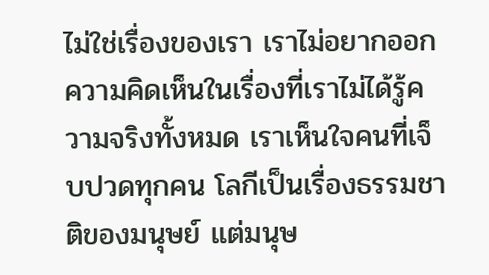ไม่ใช่เรื่องของเรา เราไม่อยากออกความคิดเห็นในเรื่องที่เราไม่ได้รู้ความจริงทั้งหมด เราเห็นใจคนที่เจ็บปวดทุกคน โลกีเป็นเรื่องธรรมชาติของมนุษย์ แต่มนุษ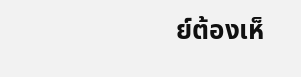ย์ต้องเห็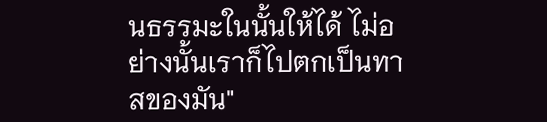นธรรมะในนั้นให้ได้ ไม่อย่างนั้นเราก็ไปตกเป็นทาสของมัน"